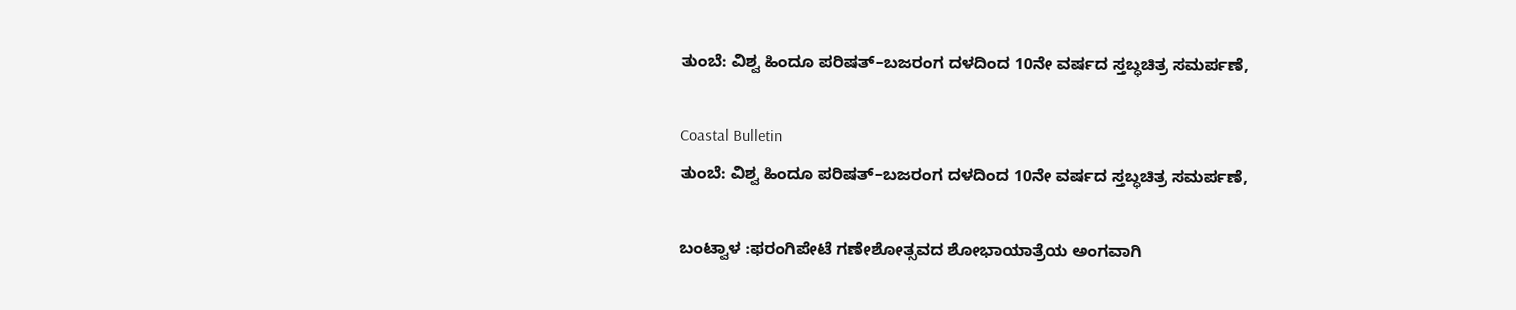ತುಂಬೆ: ವಿಶ್ವ ಹಿಂದೂ ಪರಿಷತ್–ಬಜರಂಗ ದಳದಿಂದ 10ನೇ ವರ್ಷದ ಸ್ತಬ್ಧಚಿತ್ರ ಸಮರ್ಪಣೆ,

Coastal Bulletin
ತುಂಬೆ: ವಿಶ್ವ ಹಿಂದೂ ಪರಿಷತ್–ಬಜರಂಗ ದಳದಿಂದ 10ನೇ ವರ್ಷದ ಸ್ತಬ್ಧಚಿತ್ರ ಸಮರ್ಪಣೆ,

ಬಂಟ್ವಾಳ :ಫರಂಗಿಪೇಟೆ ಗಣೇಶೋತ್ಸವದ ಶೋಭಾಯಾತ್ರೆಯ ಅಂಗವಾಗಿ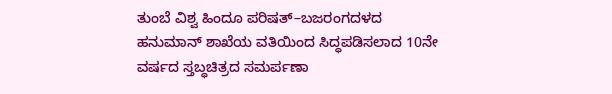ತುಂಬೆ ವಿಶ್ವ ಹಿಂದೂ ಪರಿಷತ್–ಬಜರಂಗದಳದ ಹನುಮಾನ್ ಶಾಖೆಯ ವತಿಯಿಂದ ಸಿದ್ಧಪಡಿಸಲಾದ 10ನೇ ವರ್ಷದ ಸ್ತಬ್ಧಚಿತ್ರದ ಸಮರ್ಪಣಾ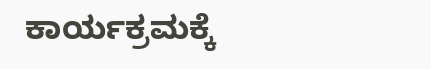ಕಾರ್ಯಕ್ರಮಕ್ಕೆ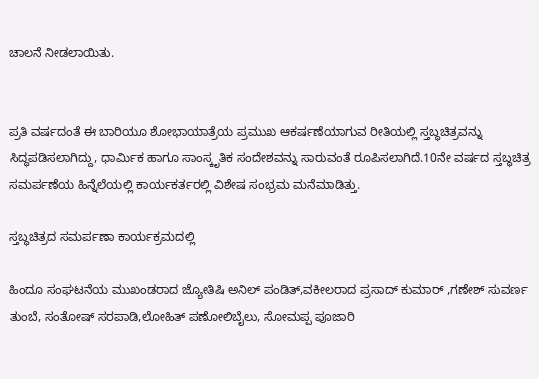ಚಾಲನೆ ನೀಡಲಾಯಿತು.


ಪ್ರತಿ ವರ್ಷದಂತೆ ಈ ಬಾರಿಯೂ ಶೋಭಾಯಾತ್ರೆಯ ಪ್ರಮುಖ ಆಕರ್ಷಣೆಯಾಗುವ ರೀತಿಯಲ್ಲಿ ಸ್ತಬ್ಧಚಿತ್ರವನ್ನು ಸಿದ್ಧಪಡಿಸಲಾಗಿದ್ದು, ಧಾರ್ಮಿಕ ಹಾಗೂ ಸಾಂಸ್ಕೃತಿಕ ಸಂದೇಶವನ್ನು ಸಾರುವಂತೆ ರೂಪಿಸಲಾಗಿದೆ.10ನೇ ವರ್ಷದ ಸ್ತಬ್ಧಚಿತ್ರ ಸಮರ್ಪಣೆಯ ಹಿನ್ನೆಲೆಯಲ್ಲಿ ಕಾರ್ಯಕರ್ತರಲ್ಲಿ ವಿಶೇಷ ಸಂಭ್ರಮ ಮನೆಮಾಡಿತ್ತು.

ಸ್ತಬ್ಧಚಿತ್ರದ ಸಮರ್ಪಣಾ ಕಾರ್ಯಕ್ರಮದಲ್ಲಿ

ಹಿಂದೂ ಸಂಘಟನೆಯ ಮುಖಂಡರಾದ ಜ್ಯೋತಿಷಿ ಅನಿಲ್ ಪಂಡಿತ್,ವಕೀಲರಾದ ಪ್ರಸಾದ್ ಕುಮಾರ್ ,ಗಣೇಶ್ ಸುವರ್ಣ ತುಂಬೆ, ಸಂತೋಷ್ ಸರಪಾಡಿ,ಲೋಹಿತ್ ಪಣೋಲಿಬೈಲು, ಸೋಮಪ್ಪ ಪೂಜಾರಿ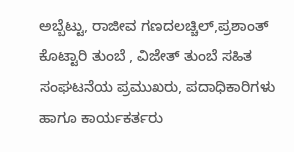ಅಬ್ಬೆಟ್ಟು, ರಾಜೀವ ಗಣದಲಚ್ಚಿಲ್,ಪ್ರಶಾಂತ್ ಕೊಟ್ಟಾರಿ ತುಂಬೆ , ವಿಜೇತ್ ತುಂಬೆ ಸಹಿತ ಸಂಘಟನೆಯ ಪ್ರಮುಖರು, ಪದಾಧಿಕಾರಿಗಳು ಹಾಗೂ ಕಾರ್ಯಕರ್ತರು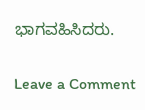ಭಾಗವಹಿಸಿದರು.

Leave a Comment